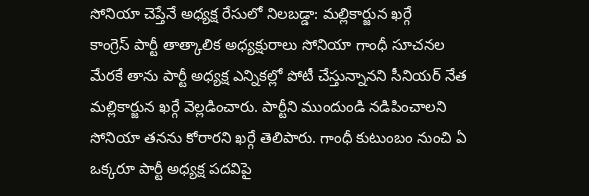సోనియా చెప్తేనే అధ్యక్ష రేసులో నిలబడ్డా: మల్లికార్జున ఖర్గే
కాంగ్రెస్ పార్టీ తాత్కాలిక అధ్యక్షురాలు సోనియా గాంధీ సూచనల మేరకే తాను పార్టీ అధ్యక్ష ఎన్నికల్లో పోటీ చేస్తున్నానని సీనియర్ నేత మల్లికార్జున ఖర్గే వెల్లడించారు. పార్టీని ముందుండి నడిపించాలని సోనియా తనను కోరారని ఖర్గే తెలిపారు. గాంధీ కుటుంబం నుంచి ఏ ఒక్కరూ పార్టీ అధ్యక్ష పదవిపై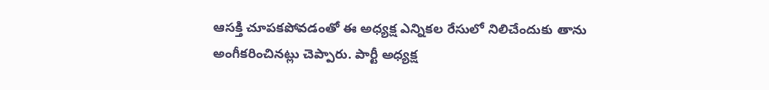ఆసక్తి చూపకపోవడంతో ఈ అధ్యక్ష ఎన్నికల రేసులో నిలిచేందుకు తాను అంగీకరించినట్లు చెప్పారు. పార్టీ అధ్యక్ష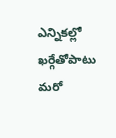ఎన్నికల్లో ఖర్గేతోపాటు మరో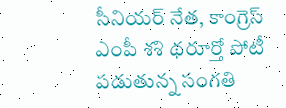సీనియర్ నేత, కాంగ్రెస్ ఎంపీ శశి థరూర్తో పోటీ పడుతున్న సంగతి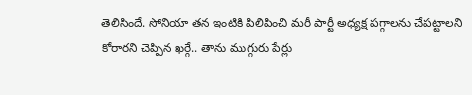తెలిసిందే. సోనియా తన ఇంటికి పిలిపించి మరీ పార్టీ అధ్యక్ష పగ్గాలను చేపట్టాలని కోరారని చెప్పిన ఖర్గే.. తాను ముగ్గురు పేర్లు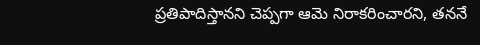ప్రతిపాదిస్తానని చెప్పగా ఆమె నిరాకరించారని, తననే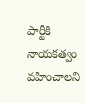పార్టీకి నాయకత్వం వహించాలని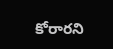కోరారని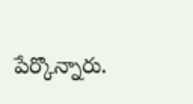పేర్కొన్నారు.